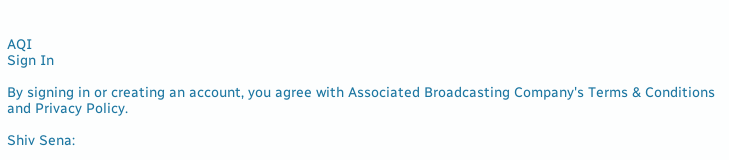AQI
Sign In

By signing in or creating an account, you agree with Associated Broadcasting Company's Terms & Conditions and Privacy Policy.

Shiv Sena: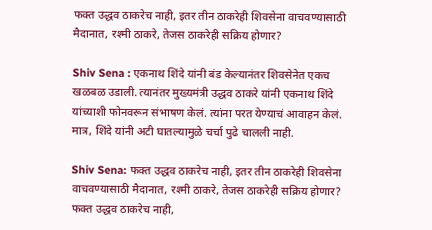फक्त उद्धव ठाकरेच नाही, इतर तीन ठाकरेही शिवसेना वाचवण्यासाठी मैदानात, रश्मी ठाकरे, तेजस ठाकरेही सक्रिय होणार?

Shiv Sena : एकनाथ शिंदे यांनी बंड केल्यानंतर शिवसेनेत एकच खळबळ उडाली. त्यानंतर मुख्यमंत्री उद्धव ठाकरे यांनी एकनाथ शिंदे यांच्याशी फोनवरून संभाषण केलं. त्यांना परत येण्याचं आवाहन केलं. मात्र, शिंदे यांनी अटी घातल्यामुळे चर्चा पुढे चालली नाही.

Shiv Sena: फक्त उद्धव ठाकरेच नाही, इतर तीन ठाकरेही शिवसेना वाचवण्यासाठी मैदानात, रश्मी ठाकरे, तेजस ठाकरेही सक्रिय होणार?
फक्त उद्धव ठाकरेच नाही,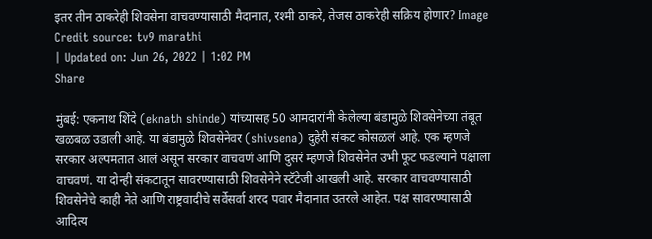इतर तीन ठाकरेही शिवसेना वाचवण्यासाठी मैदानात, रश्मी ठाकरे, तेजस ठाकरेही सक्रिय होणार? Image Credit source: tv9 marathi
| Updated on: Jun 26, 2022 | 1:02 PM
Share

मुंबई: एकनाथ शिंदे (eknath shinde) यांच्यासह 50 आमदारांनी केलेल्या बंडामुळे शिवसेनेच्या तंबूत खळबळ उडाली आहे. या बंडामुळे शिवसेनेवर (shivsena) दुहेरी संकट कोसळलं आहे. एक म्हणजे सरकार अल्पमतात आलं असून सरकार वाचवणं आणि दुसरं म्हणजे शिवसेनेत उभी फूट फडल्याने पक्षाला वाचवणं. या दोन्ही संकटातून सावरण्यासाठी शिवसेनेने स्टॅटेजी आखली आहे. सरकार वाचवण्यासाठी शिवसेनेचे काही नेते आणि राष्ट्रवादीचे सर्वेसर्वा शरद पवार मैदानात उतरले आहेत. पक्ष सावरण्यासाठी आदित्य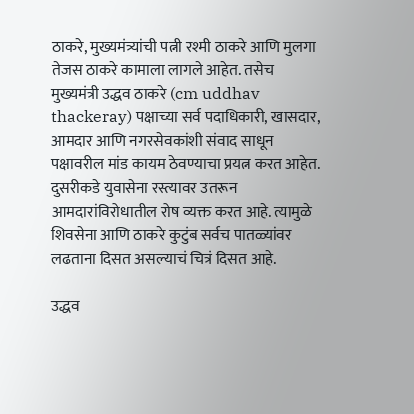ठाकरे, मुख्यमंत्र्यांची पत्नी रश्मी ठाकरे आणि मुलगा तेजस ठाकरे कामाला लागले आहेत. तसेच मुख्यमंत्री उद्धव ठाकरे (cm uddhav thackeray) पक्षाच्या सर्व पदाधिकारी, खासदार, आमदार आणि नगरसेवकांशी संवाद साधून पक्षावरील मांड कायम ठेवण्याचा प्रयत्न करत आहेत. दुसरीकडे युवासेना रस्त्यावर उतरून आमदारांविरोधातील रोष व्यक्त करत आहे. त्यामुळे शिवसेना आणि ठाकरे कुटुंब सर्वच पातळ्यांवर लढताना दिसत असल्याचं चित्रं दिसत आहे.

उद्धव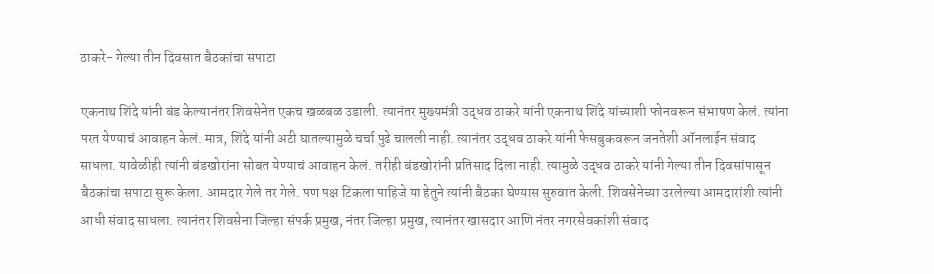ठाकरे- गेल्या तीन दिवसात बैठकांचा सपाटा

एकनाथ शिंदे यांनी बंड केल्यानंतर शिवसेनेत एकच खळबळ उडाली. त्यानंतर मुख्यमंत्री उद्धव ठाकरे यांनी एकनाथ शिंदे यांच्याशी फोनवरून संभाषण केलं. त्यांना परत येण्याचं आवाहन केलं. मात्र, शिंदे यांनी अटी घातल्यामुळे चर्चा पुढे चालली नाही. त्यानंतर उद्धव ठाकरे यांनी फेसबुकवरून जनतेशी ऑनलाईन संवाद साधला. यावेळीही त्यांनी बंडखोरांना सोबत येण्याचं आवाहन केलं. तरीही बंडखोरांनी प्रतिसाद दिला नाही. त्यामुळे उद्धव ठाकरे यांनी गेल्या तीन दिवसांपासून बैठकांचा सपाटा सुरू केला. आमदार गेले तर गेले. पण पक्ष टिकला पाहिजे या हेतुने त्यांनी बैठका घेण्यास सुरुवात केली. शिवसेनेच्या उरलेल्या आमदारांशी त्यांनी आधी संवाद साधला. त्यानंतर शिवसेना जिल्हा संपर्क प्रमुख, नंतर जिल्हा प्रमुख, त्यानंतर खासदार आणि नंतर नगरसेवकांशी संवाद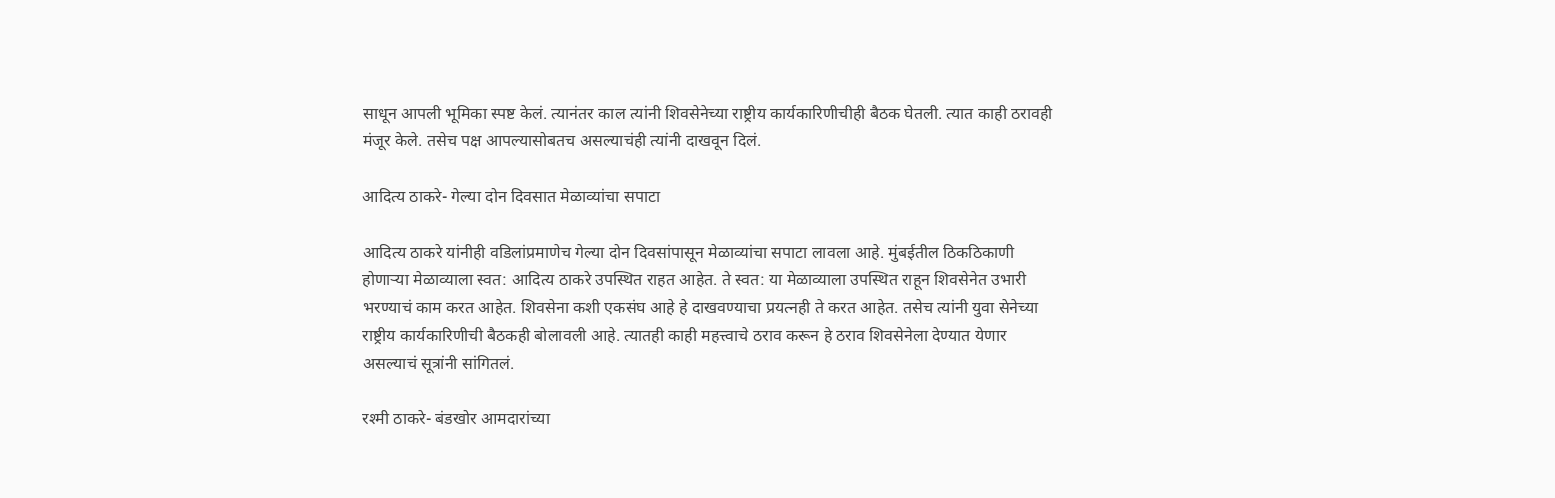साधून आपली भूमिका स्पष्ट केलं. त्यानंतर काल त्यांनी शिवसेनेच्या राष्ट्रीय कार्यकारिणीचीही बैठक घेतली. त्यात काही ठरावही मंजूर केले. तसेच पक्ष आपल्यासोबतच असल्याचंही त्यांनी दाखवून दिलं.

आदित्य ठाकरे- गेल्या दोन दिवसात मेळाव्यांचा सपाटा

आदित्य ठाकरे यांनीही वडिलांप्रमाणेच गेल्या दोन दिवसांपासून मेळाव्यांचा सपाटा लावला आहे. मुंबईतील ठिकठिकाणी होणाऱ्या मेळाव्याला स्वत: आदित्य ठाकरे उपस्थित राहत आहेत. ते स्वत: या मेळाव्याला उपस्थित राहून शिवसेनेत उभारी भरण्याचं काम करत आहेत. शिवसेना कशी एकसंघ आहे हे दाखवण्याचा प्रयत्नही ते करत आहेत. तसेच त्यांनी युवा सेनेच्या राष्ट्रीय कार्यकारिणीची बैठकही बोलावली आहे. त्यातही काही महत्त्वाचे ठराव करून हे ठराव शिवसेनेला देण्यात येणार असल्याचं सूत्रांनी सांगितलं.

रश्मी ठाकरे- बंडखोर आमदारांच्या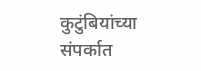कुटुंबियांच्या संपर्कात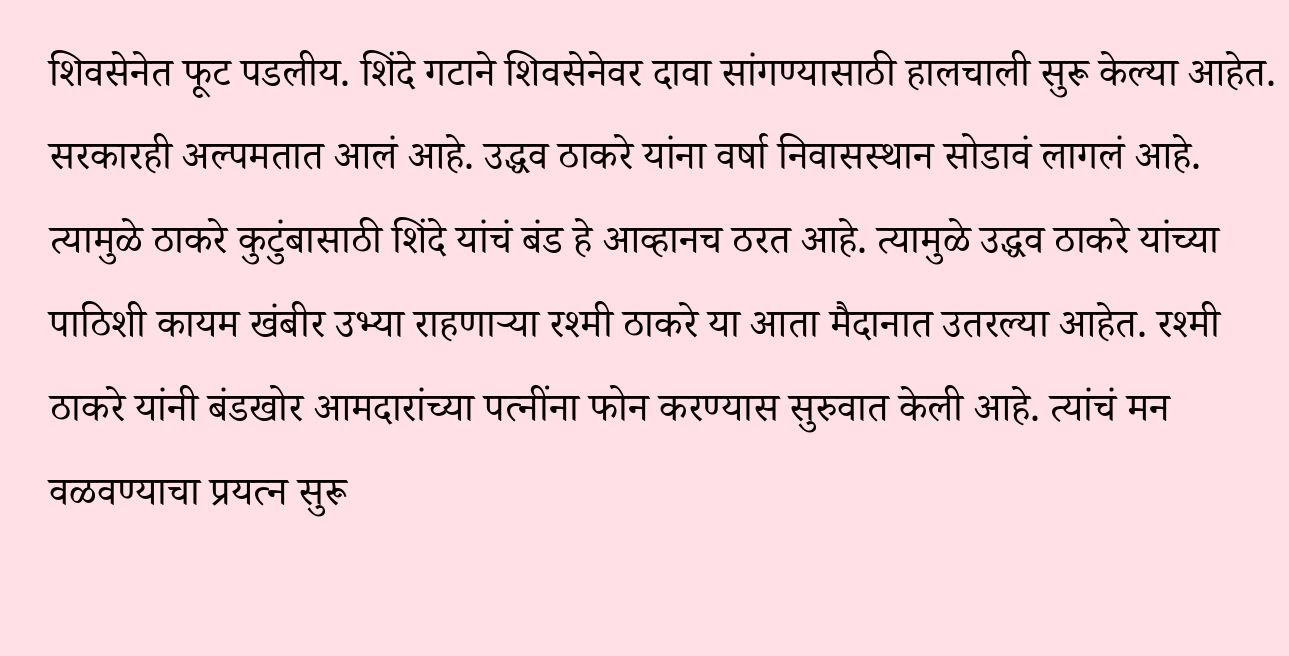शिवसेनेत फूट पडलीय. शिंदे गटाने शिवसेनेवर दावा सांगण्यासाठी हालचाली सुरू केल्या आहेत. सरकारही अल्पमतात आलं आहे. उद्धव ठाकरे यांना वर्षा निवासस्थान सोडावं लागलं आहे. त्यामुळे ठाकरे कुटुंबासाठी शिंदे यांचं बंड हे आव्हानच ठरत आहे. त्यामुळे उद्धव ठाकरे यांच्या पाठिशी कायम खंबीर उभ्या राहणाऱ्या रश्मी ठाकरे या आता मैदानात उतरल्या आहेत. रश्मी ठाकरे यांनी बंडखोर आमदारांच्या पत्नींना फोन करण्यास सुरुवात केली आहे. त्यांचं मन वळवण्याचा प्रयत्न सुरू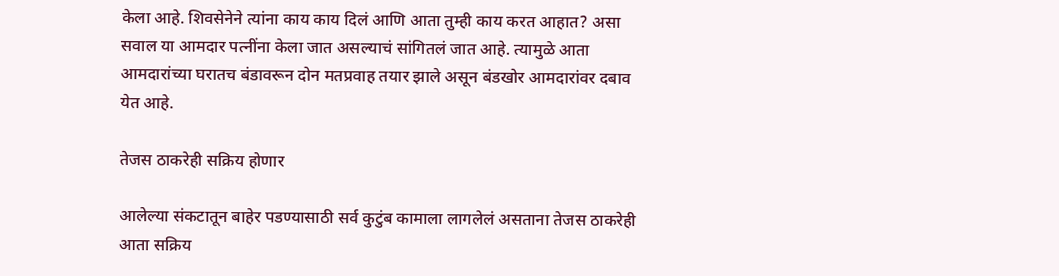केला आहे. शिवसेनेने त्यांना काय काय दिलं आणि आता तुम्ही काय करत आहात? असा सवाल या आमदार पत्नींना केला जात असल्याचं सांगितलं जात आहे. त्यामुळे आता आमदारांच्या घरातच बंडावरून दोन मतप्रवाह तयार झाले असून बंडखोर आमदारांवर दबाव येत आहे.

तेजस ठाकरेही सक्रिय होणार

आलेल्या संकटातून बाहेर पडण्यासाठी सर्व कुटुंब कामाला लागलेलं असताना तेजस ठाकरेही आता सक्रिय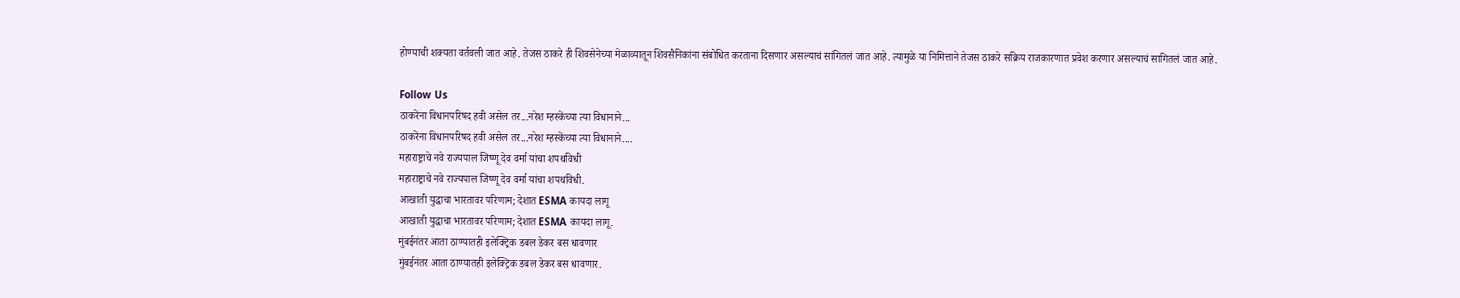होण्याची शक्यता वर्तवली जात आहे. तेजस ठाकरे ही शिवसेनेच्या मेळाव्यातून शिवसैनिकांना संबोधित करताना दिसणार असल्याचं सांगितलं जात आहे. त्यामुळे या निमित्ताने तेजस ठाकरे सक्रिय राजकारणात प्रवेश करणार असल्याचं सागितलं जात आहे.

Follow Us
ठाकरेंना विधानपरिषद हवी असेल तर...नरेश म्हस्केंच्या त्या विधानाने...
ठाकरेंना विधानपरिषद हवी असेल तर...नरेश म्हस्केंच्या त्या विधानाने....
महाराष्ट्राचे नवे राज्यपाल जिष्णू देव वर्मा यांचा शपथविधी
महाराष्ट्राचे नवे राज्यपाल जिष्णू देव वर्मा यांचा शपथविधी.
आखाती युद्धाचा भारतावर परिणाम; देशात ESMA कायदा लागू
आखाती युद्धाचा भारतावर परिणाम; देशात ESMA कायदा लागू.
मुंबईनंतर आता ठाण्यातही इलेक्ट्रिक डबल डेकर बस धावणार
मुंबईनंतर आता ठाण्यातही इलेक्ट्रिक डबल डेकर बस धावणार.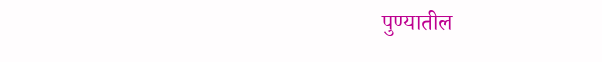पुण्यातील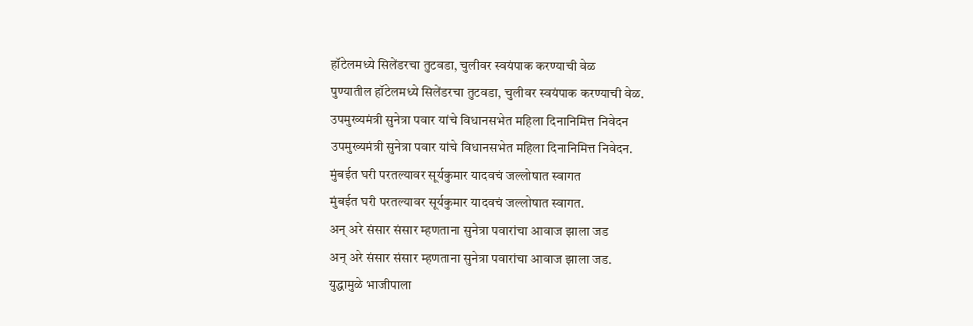हॉटेलमध्ये सिलेंडरचा तुटवडा, चुलीवर स्वयंपाक करण्याची वेळ
पुण्यातील हॉटेलमध्ये सिलेंडरचा तुटवडा, चुलीवर स्वयंपाक करण्याची वेळ.
उपमुख्यमंत्री सुनेत्रा पवार यांचे विधानसभेत महिला दिनानिमित्त निवेदन
उपमुख्यमंत्री सुनेत्रा पवार यांचे विधानसभेत महिला दिनानिमित्त निवेदन.
मुंबईत घरी परतल्यावर सूर्यकुमार यादवचं जल्लोषात स्वागत
मुंबईत घरी परतल्यावर सूर्यकुमार यादवचं जल्लोषात स्वागत.
अन् अरे संसार संसार म्हणताना सुनेत्रा पवारांचा आवाज झाला जड
अन् अरे संसार संसार म्हणताना सुनेत्रा पवारांचा आवाज झाला जड.
युद्धामुळे भाजीपाला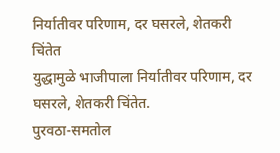निर्यातीवर परिणाम, दर घसरले, शेतकरी चिंतेत
युद्धामुळे भाजीपाला निर्यातीवर परिणाम, दर घसरले, शेतकरी चिंतेत.
पुरवठा-समतोल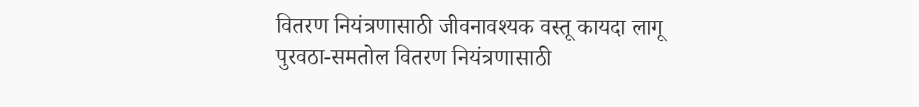वितरण नियंत्रणासाठी जीवनावश्यक वस्तू कायदा लागू
पुरवठा-समतोल वितरण नियंत्रणासाठी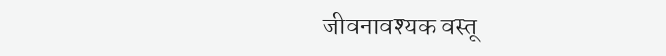जीवनावश्यक वस्तू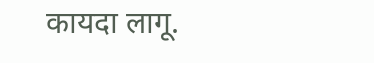कायदा लागू.